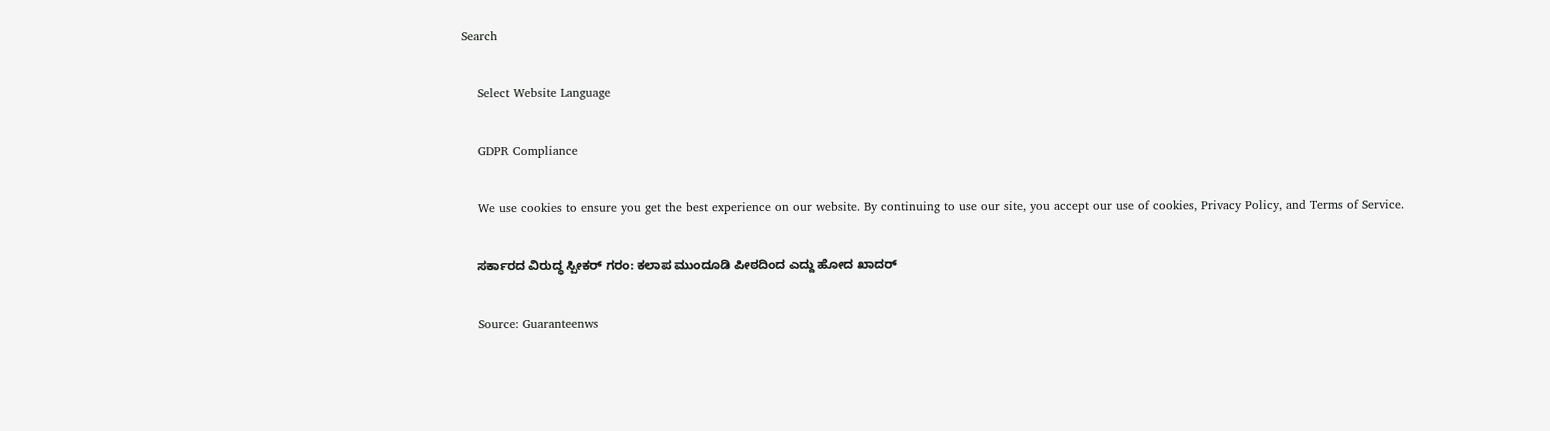Search

    Select Website Language

    GDPR Compliance

    We use cookies to ensure you get the best experience on our website. By continuing to use our site, you accept our use of cookies, Privacy Policy, and Terms of Service.

    ಸರ್ಕಾರದ ವಿರುದ್ಧ ಸ್ಪೀಕರ್ ಗರಂ: ಕಲಾಪ ಮುಂದೂಡಿ ಪೀಠದಿಂದ ಎದ್ದು ಹೋದ ಖಾದರ್

    Source: Guaranteenws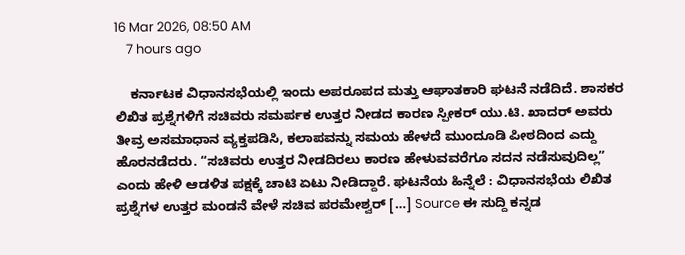16 Mar 2026, 08:50 AM
    7 hours ago

    ಕರ್ನಾಟಕ ವಿಧಾನಸಭೆಯಲ್ಲಿ ಇಂದು ಅಪರೂಪದ ಮತ್ತು ಆಘಾತಕಾರಿ ಘಟನೆ ನಡೆದಿದೆ. ಶಾಸಕರ ಲಿಖಿತ ಪ್ರಶ್ನೆಗಳಿಗೆ ಸಚಿವರು ಸಮರ್ಪಕ ಉತ್ತರ ನೀಡದ ಕಾರಣ ಸ್ಪೀಕರ್ ಯು.ಟಿ. ಖಾದರ್ ಅವರು ತೀವ್ರ ಅಸಮಾಧಾನ ವ್ಯಕ್ತಪಡಿಸಿ, ಕಲಾಪವನ್ನು ಸಮಯ ಹೇಳದೆ ಮುಂದೂಡಿ ಪೀಠದಿಂದ ಎದ್ದು ಹೊರನಡೆದರು. “ಸಚಿವರು ಉತ್ತರ ನೀಡದಿರಲು ಕಾರಣ ಹೇಳುವವರೆಗೂ ಸದನ ನಡೆಸುವುದಿಲ್ಲ” ಎಂದು ಹೇಳಿ ಆಡಳಿತ ಪಕ್ಷಕ್ಕೆ ಚಾಟಿ ಏಟು ನೀಡಿದ್ದಾರೆ. ಘಟನೆಯ ಹಿನ್ನೆಲೆ : ವಿಧಾನಸಭೆಯ ಲಿಖಿತ ಪ್ರಶ್ನೆಗಳ ಉತ್ತರ ಮಂಡನೆ ವೇಳೆ ಸಚಿವ ಪರಮೇಶ್ವರ್ […] Source ಈ ಸುದ್ದಿ ಕನ್ನಡ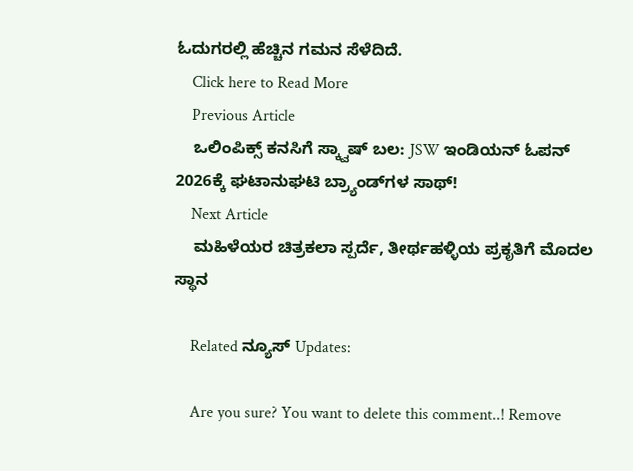ಓದುಗರಲ್ಲಿ ಹೆಚ್ಚಿನ ಗಮನ ಸೆಳೆದಿದೆ.
    Click here to Read More
    Previous Article
    ಒಲಿಂಪಿಕ್ಸ್ ಕನಸಿಗೆ ಸ್ಕ್ವಾಷ್ ಬಲ: JSW ಇಂಡಿಯನ್ ಓಪನ್ 2026ಕ್ಕೆ ಘಟಾನುಘಟಿ ಬ್ರ್ಯಾಂಡ್‌ಗಳ ಸಾಥ್!
    Next Article
    ಮಹಿಳೆಯರ ಚಿತ್ರಕಲಾ ಸ್ಪರ್ದೆ, ತೀರ್ಥಹಳ್ಳಿಯ ಪ್ರಕೃತಿಗೆ ಮೊದಲ ಸ್ಥಾನ

    Related ನ್ಯೂಸ್ Updates:

    Are you sure? You want to delete this comment..! Remove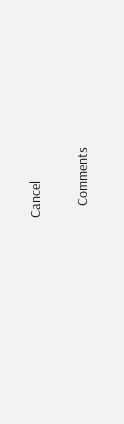Cancel

    Comments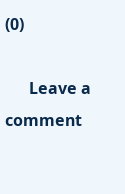(0)

      Leave a comment